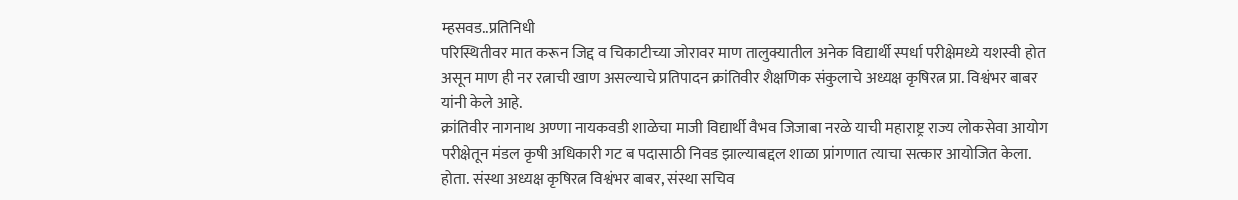म्हसवड..प्रतिनिधी
परिस्थितीवर मात करून जिद्द व चिकाटीच्या जोरावर माण तालुक्यातील अनेक विद्यार्थी स्पर्धा परीक्षेमध्ये यशस्वी होत असून माण ही नर रत्नाची खाण असल्याचे प्रतिपादन क्रांतिवीर शैक्षणिक संकुलाचे अध्यक्ष कृषिरत्न प्रा. विश्वंभर बाबर यांनी केले आहे.
क्रांतिवीर नागनाथ अण्णा नायकवडी शाळेचा माजी विद्यार्थी वैभव जिजाबा नरळे याची महाराष्ट्र राज्य लोकसेवा आयोग परीक्षेतून मंडल कृषी अधिकारी गट ब पदासाठी निवड झाल्याबद्दल शाळा प्रांगणात त्याचा सत्कार आयोजित केला.
होता. संस्था अध्यक्ष कृषिरत्न विश्वंभर बाबर, संस्था सचिव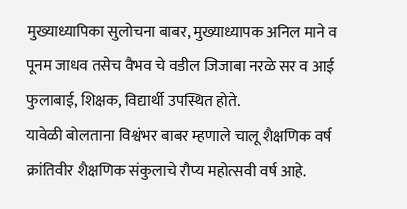मुख्याध्यापिका सुलोचना बाबर, मुख्याध्यापक अनिल माने व पूनम जाधव तसेच वैभव चे वडील जिजाबा नरळे सर व आई फुलाबाई, शिक्षक, विद्यार्थी उपस्थित होते.
यावेळी बोलताना विश्वंभर बाबर म्हणाले चालू शैक्षणिक वर्ष क्रांतिवीर शैक्षणिक संकुलाचे रौप्य महोत्सवी वर्ष आहे.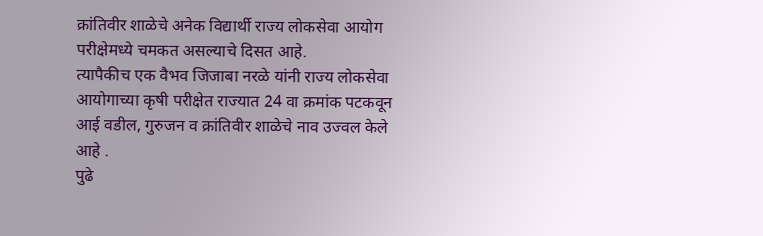क्रांतिवीर शाळेचे अनेक विद्यार्थी राज्य लोकसेवा आयोग परीक्षेमध्ये चमकत असल्याचे दिसत आहे.
त्यापैकीच एक वैभव जिजाबा नरळे यांनी राज्य लोकसेवा आयोगाच्या कृषी परीक्षेत राज्यात 24 वा क्रमांक पटकवून आई वडील, गुरुजन व क्रांतिवीर शाळेचे नाव उज्वल केले आहे .
पुढे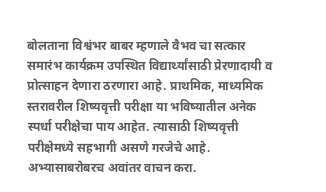बोलताना विश्वंभर बाबर म्हणाले वैभव चा सत्कार समारंभ कार्यक्रम उपस्थित विद्यार्थ्यांसाठी प्रेरणादायी व प्रोत्साहन देणारा ठरणारा आहे. प्राथमिक, माध्यमिक स्तरावरील शिष्यवृत्ती परीक्षा या भविष्यातील अनेक स्पर्धा परीक्षेचा पाय आहेत. त्यासाठी शिष्यवृत्ती परीक्षेमध्ये सहभागी असणे गरजेचे आहे. अभ्यासाबरोबरच अवांतर वाचन करा.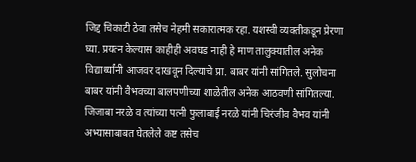जिद्द चिकाटी ठेवा तसेच नेहमी सकारात्मक रहा. यशस्वी व्यक्तीकडून प्रेरणा घ्या. प्रयत्न केल्यास काहीही अवघड नाही हे माण तालुक्यातील अनेक विद्यार्थ्यांनी आजवर दाखवून दिल्याचे प्रा. बाबर यांनी सांगितले. सुलोचना बाबर यांनी वैभवच्या बालपणीच्या शाळेतील अनेक आठवणी सांगितल्या. जिजाबा नरळे व त्यांच्या पत्नी फुलाबाई नरळे यांनी चिरंजीव वैभव यांनी अभ्यासाबाबत घेतलेले कष्ट तसेच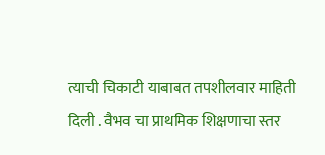त्याची चिकाटी याबाबत तपशीलवार माहिती दिली . वैभव चा प्राथमिक शिक्षणाचा स्तर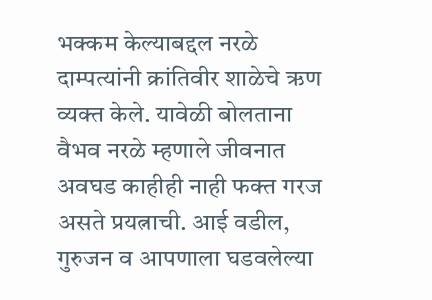भक्कम केल्याबद्दल नरळे दाम्पत्यांनी क्रांतिवीर शाळेचे ऋण व्यक्त केले. यावेळी बोलताना वैभव नरळे म्हणाले जीवनात अवघड काहीही नाही फक्त गरज असते प्रयत्नाची. आई वडील, गुरुजन व आपणाला घडवलेल्या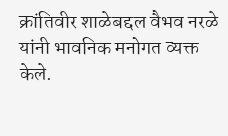क्रांतिवीर शाळेबद्दल वैभव नरळे यांनी भावनिक मनोगत व्यक्त केले.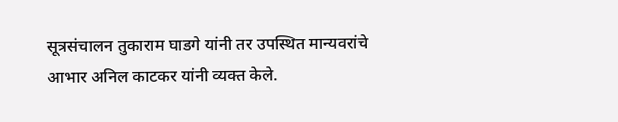सूत्रसंचालन तुकाराम घाडगे यांनी तर उपस्थित मान्यवरांचे आभार अनिल काटकर यांनी व्यक्त केले.